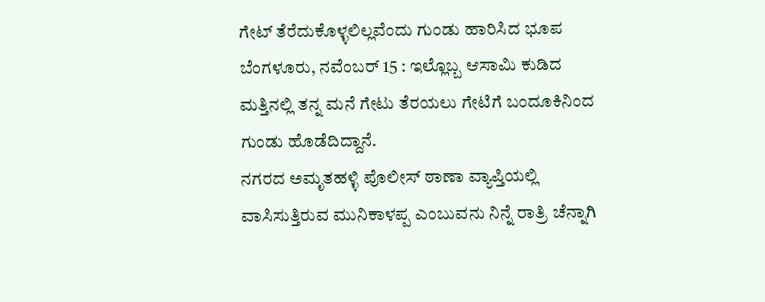ಗೇಟ್ ತೆರೆದುಕೊಳ್ಳಲಿಲ್ಲವೆಂದು ಗುಂಡು ಹಾರಿಸಿದ ಭೂಪ
ಬೆಂಗಳೂರು, ನವೆಂಬರ್ 15 : ಇಲ್ಲೊಬ್ಬ ಆಸಾಮಿ ಕುಡಿದ ಮತ್ತಿನಲ್ಲಿ ತನ್ನ ಮನೆ ಗೇಟು ತೆರಯಲು ಗೇಟಿಗೆ ಬಂದೂಕಿನಿಂದ ಗುಂಡು ಹೊಡೆದಿದ್ದಾನೆ.
ನಗರದ ಅಮೃತಹಳ್ಳಿ ಪೊಲೀಸ್ ಠಾಣಾ ವ್ಯಾಪ್ತಿಯಲ್ಲಿ ವಾಸಿಸುತ್ತಿರುವ ಮುನಿಕಾಳಪ್ಪ ಎಂಬುವನು ನಿನ್ನೆ ರಾತ್ರಿ ಚೆನ್ನಾಗಿ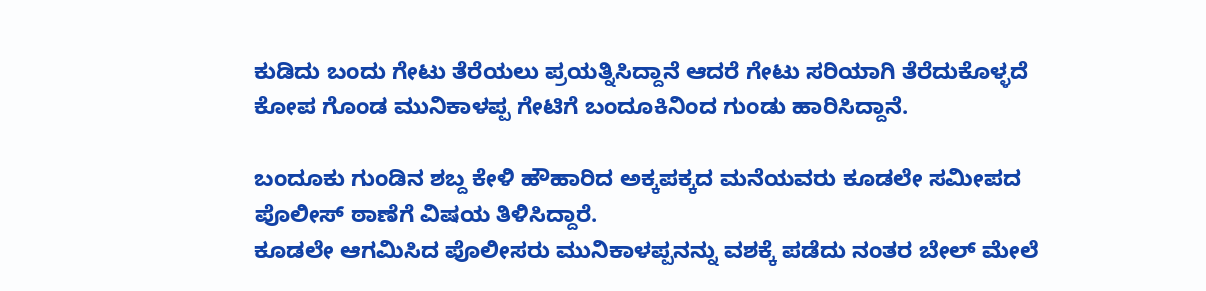ಕುಡಿದು ಬಂದು ಗೇಟು ತೆರೆಯಲು ಪ್ರಯತ್ನಿಸಿದ್ದಾನೆ ಆದರೆ ಗೇಟು ಸರಿಯಾಗಿ ತೆರೆದುಕೊಳ್ಳದೆ ಕೋಪ ಗೊಂಡ ಮುನಿಕಾಳಪ್ಪ ಗೇಟಿಗೆ ಬಂದೂಕಿನಿಂದ ಗುಂಡು ಹಾರಿಸಿದ್ದಾನೆ.

ಬಂದೂಕು ಗುಂಡಿನ ಶಬ್ದ ಕೇಳಿ ಹೌಹಾರಿದ ಅಕ್ಕಪಕ್ಕದ ಮನೆಯವರು ಕೂಡಲೇ ಸಮೀಪದ ಪೊಲೀಸ್ ಠಾಣೆಗೆ ವಿಷಯ ತಿಳಿಸಿದ್ದಾರೆ.
ಕೂಡಲೇ ಆಗಮಿಸಿದ ಪೊಲೀಸರು ಮುನಿಕಾಳಪ್ಪನನ್ನು ವಶಕ್ಕೆ ಪಡೆದು ನಂತರ ಬೇಲ್ ಮೇಲೆ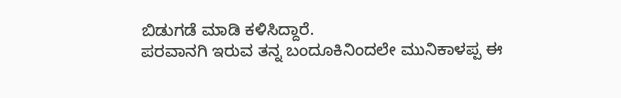ಬಿಡುಗಡೆ ಮಾಡಿ ಕಳಿಸಿದ್ದಾರೆ.
ಪರವಾನಗಿ ಇರುವ ತನ್ನ ಬಂದೂಕಿನಿಂದಲೇ ಮುನಿಕಾಳಪ್ಪ ಈ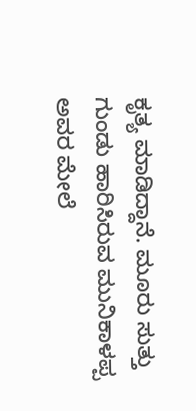ಕೃತ್ಯ ಮಾಡಿದ್ದಾನೆ. ಮೂರು ಸುತ್ತು ಗುಂಡು ಹಾರಿಸಿರುವ ಮುನಿಕಾಳಪ್ಪ ಅವರ ಮೇಲೆ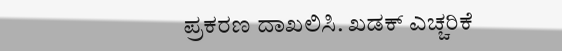ಪ್ರಕರಣ ದಾಖಲಿಸಿ. ಖಡಕ್ ಎಚ್ಚರಿಕೆ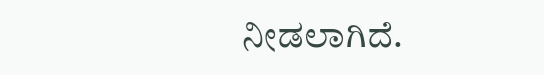ನೀಡಲಾಗಿದೆ.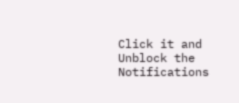Click it and Unblock the Notifications